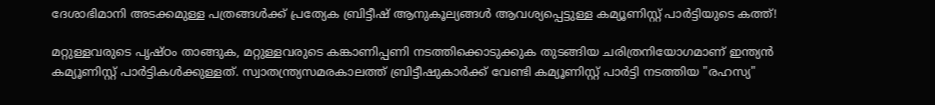ദേശാഭിമാനി അടക്കമുള്ള പത്രങ്ങൾക്ക് പ്രത്യേക ബ്രിട്ടീഷ് ആനുകൂല്യങ്ങൾ ആവശ്യപ്പെട്ടുള്ള കമ്യൂണിസ്റ്റ് പാർട്ടിയുടെ കത്ത്!

മറ്റുള്ളവരുടെ പൃഷ്‌ഠം താങ്ങുക, മറ്റുള്ളവരുടെ കങ്കാണിപ്പണി നടത്തിക്കൊടുക്കുക തുടങ്ങിയ ചരിത്രനിയോഗമാണ് ഇന്ത്യൻ കമ്യൂണിസ്റ്റ് പാർട്ടികൾക്കുള്ളത്. സ്വാതന്ത്ര്യസമരകാലത്ത് ബ്രിട്ടീഷുകാർക്ക് വേണ്ടി കമ്യൂണിസ്റ്റ് പാർട്ടി നടത്തിയ "രഹസ്യ"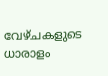വേഴ്ചകളുടെ ധാരാളം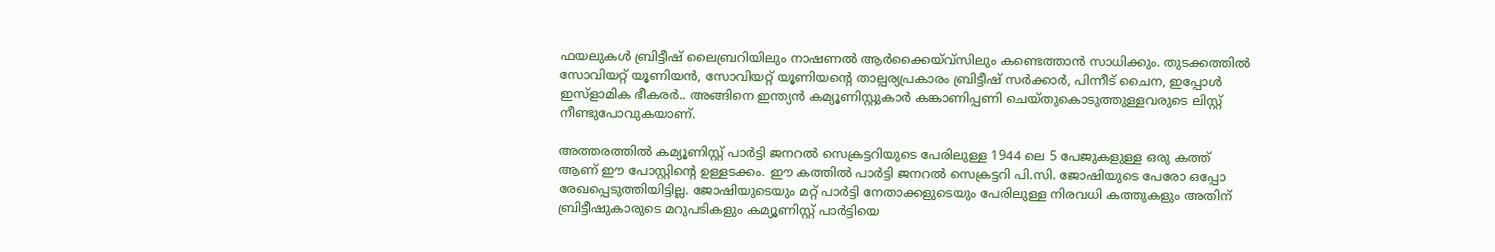ഫയലുകൾ ബ്രിട്ടീഷ് ലൈബ്രറിയിലും നാഷണൽ ആർക്കൈയ്‌വ്‌സിലും കണ്ടെത്താൻ സാധിക്കും. തുടക്കത്തിൽ സോവിയറ്റ് യൂണിയൻ, സോവിയറ്റ് യൂണിയന്റെ താല്പര്യപ്രകാരം ബ്രിട്ടീഷ് സർക്കാർ, പിന്നീട് ചൈന, ഇപ്പോൾ ഇസ്‌ളാമിക ഭീകരർ.. അങ്ങിനെ ഇന്ത്യൻ കമ്യൂണിസ്റ്റുകാർ കങ്കാണിപ്പണി ചെയ്തുകൊടുത്തുള്ളവരുടെ ലിസ്റ്റ് നീണ്ടുപോവുകയാണ്.

അത്തരത്തിൽ കമ്യൂണിസ്റ്റ് പാർട്ടി ജനറൽ സെക്രട്ടറിയുടെ പേരിലുള്ള 1944 ലെ 5 പേജുകളുള്ള ഒരു കത്ത് ആണ് ഈ പോസ്റ്റിന്റെ ഉള്ളടക്കം. ഈ കത്തിൽ പാർട്ടി ജനറൽ സെക്രട്ടറി പി.സി. ജോഷിയുടെ പേരോ ഒപ്പോ രേഖപ്പെടുത്തിയിട്ടില്ല. ജോഷിയുടെയും മറ്റ് പാർട്ടി നേതാക്കളുടെയും പേരിലുള്ള നിരവധി കത്തുകളും അതിന് ബ്രിട്ടീഷുകാരുടെ മറുപടികളും കമ്യൂണിസ്റ്റ് പാർട്ടിയെ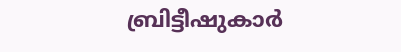ബ്രിട്ടീഷുകാർ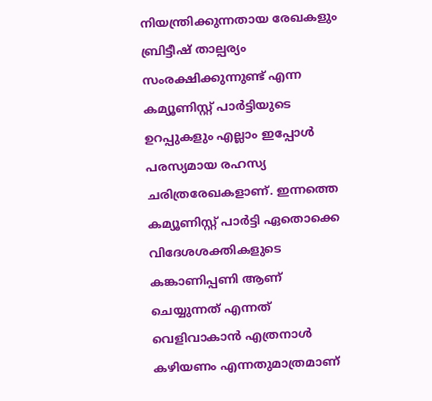നിയന്ത്രിക്കുന്നതായ രേഖകളും ബ്രിട്ടീഷ് താല്പര്യം സംരക്ഷിക്കുന്നുണ്ട് എന്ന കമ്യൂണിസ്റ്റ് പാർട്ടിയുടെ ഉറപ്പുകളും എല്ലാം ഇപ്പോൾ പരസ്യമായ രഹസ്യ ചരിത്രരേഖകളാണ്. ഇന്നത്തെ കമ്യൂണിസ്റ്റ് പാർട്ടി ഏതൊക്കെ വിദേശശക്തികളുടെ കങ്കാണിപ്പണി ആണ് ചെയ്യുന്നത് എന്നത് വെളിവാകാൻ എത്രനാൾ കഴിയണം എന്നതുമാത്രമാണ്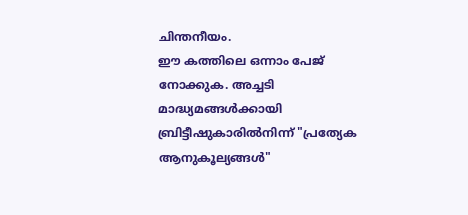ചിന്തനീയം.
ഈ കത്തിലെ ഒന്നാം പേജ് നോക്കുക. അച്ചടി മാദ്ധ്യമങ്ങൾക്കായി ബ്രിട്ടീഷുകാരിൽനിന്ന് "പ്രത്യേക ആനുകൂല്യങ്ങൾ"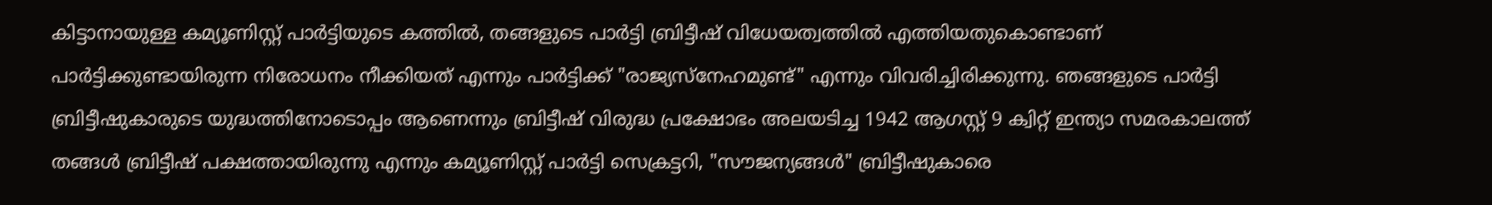കിട്ടാനായുള്ള കമ്യൂണിസ്റ്റ് പാർട്ടിയുടെ കത്തിൽ, തങ്ങളുടെ പാർട്ടി ബ്രിട്ടീഷ് വിധേയത്വത്തിൽ എത്തിയതുകൊണ്ടാണ് പാർട്ടിക്കുണ്ടായിരുന്ന നിരോധനം നീക്കിയത് എന്നും പാർട്ടിക്ക് "രാജ്യസ്നേഹമുണ്ട്" എന്നും വിവരിച്ചിരിക്കുന്നു. ഞങ്ങളുടെ പാർട്ടി ബ്രിട്ടീഷുകാരുടെ യുദ്ധത്തിനോടൊപ്പം ആണെന്നും ബ്രിട്ടീഷ് വിരുദ്ധ പ്രക്ഷോഭം അലയടിച്ച 1942 ആഗസ്റ്റ് 9 ക്വിറ്റ് ഇന്ത്യാ സമരകാലത്ത് തങ്ങൾ ബ്രിട്ടീഷ് പക്ഷത്തായിരുന്നു എന്നും കമ്യൂണിസ്റ്റ് പാർട്ടി സെക്രട്ടറി, "സൗജന്യങ്ങൾ" ബ്രിട്ടീഷുകാരെ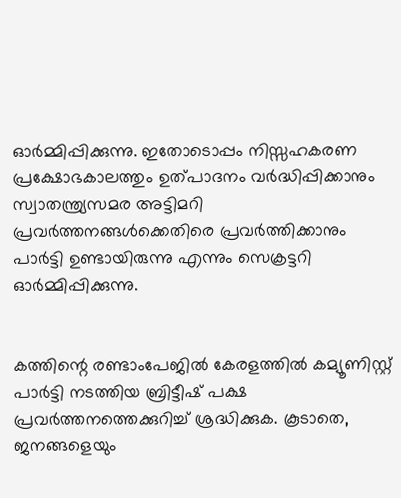ഓർമ്മിപ്പിക്കുന്നു. ഇതോടൊപ്പം നിസ്സഹകരണ പ്രക്ഷോഭകാലത്തും ഉത്പാദനം വർദ്ധിപ്പിക്കാനും സ്വാതന്ത്ര്യസമര അട്ടിമറി പ്രവർത്തനങ്ങൾക്കെതിരെ പ്രവർത്തിക്കാനും പാർട്ടി ഉണ്ടായിരുന്നു എന്നും സെക്രട്ടറി ഓർമ്മിപ്പിക്കുന്നു.


കത്തിന്റെ രണ്ടാംപേജിൽ കേരളത്തിൽ കമ്യൂണിസ്റ്റ് പാർട്ടി നടത്തിയ ബ്രിട്ടീഷ് പക്ഷ പ്രവർത്തനത്തെക്കുറിച്ച് ശ്രദ്ധിക്കുക. കൂടാതെ, ജനങ്ങളെയും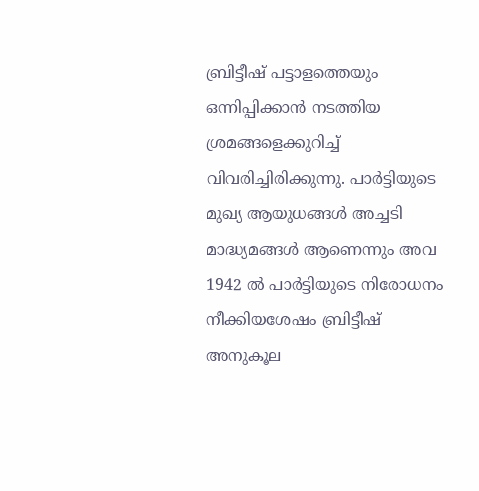ബ്രിട്ടീഷ് പട്ടാളത്തെയും ഒന്നിപ്പിക്കാൻ നടത്തിയ ശ്രമങ്ങളെക്കുറിച്ച് വിവരിച്ചിരിക്കുന്നു. പാർട്ടിയുടെ മുഖ്യ ആയുധങ്ങൾ അച്ചടി മാദ്ധ്യമങ്ങൾ ആണെന്നും അവ 1942 ൽ പാർട്ടിയുടെ നിരോധനം നീക്കിയശേഷം ബ്രിട്ടീഷ് അനുകൂല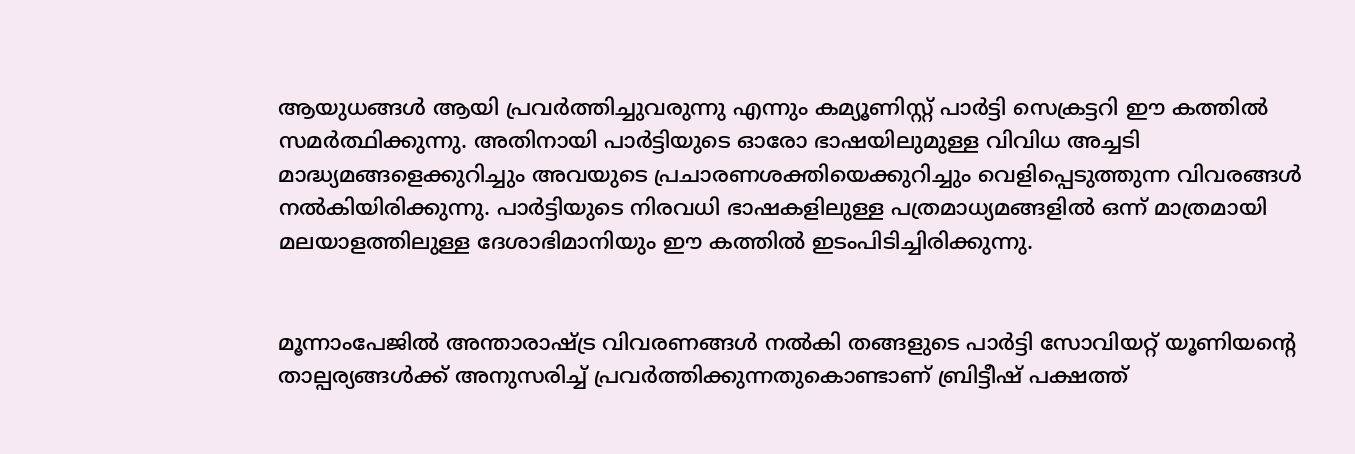ആയുധങ്ങൾ ആയി പ്രവർത്തിച്ചുവരുന്നു എന്നും കമ്യൂണിസ്റ്റ് പാർട്ടി സെക്രട്ടറി ഈ കത്തിൽ സമർത്ഥിക്കുന്നു. അതിനായി പാർട്ടിയുടെ ഓരോ ഭാഷയിലുമുള്ള വിവിധ അച്ചടി മാദ്ധ്യമങ്ങളെക്കുറിച്ചും അവയുടെ പ്രചാരണശക്തിയെക്കുറിച്ചും വെളിപ്പെടുത്തുന്ന വിവരങ്ങൾ നൽകിയിരിക്കുന്നു. പാർട്ടിയുടെ നിരവധി ഭാഷകളിലുള്ള പത്രമാധ്യമങ്ങളിൽ ഒന്ന് മാത്രമായി മലയാളത്തിലുള്ള ദേശാഭിമാനിയും ഈ കത്തിൽ ഇടംപിടിച്ചിരിക്കുന്നു.


മൂന്നാംപേജിൽ അന്താരാഷ്ട്ര വിവരണങ്ങൾ നൽകി തങ്ങളുടെ പാർട്ടി സോവിയറ്റ് യൂണിയന്റെ താല്പര്യങ്ങൾക്ക് അനുസരിച്ച് പ്രവർത്തിക്കുന്നതുകൊണ്ടാണ് ബ്രിട്ടീഷ് പക്ഷത്ത്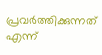പ്രവർത്തിക്കുന്നത് എന്ന്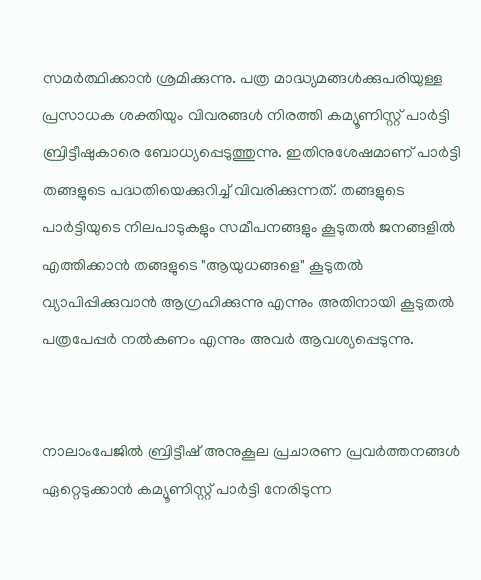സമർത്ഥിക്കാൻ ശ്രമിക്കുന്നു. പത്ര മാദ്ധ്യമങ്ങൾക്കുപരിയുള്ള പ്രസാധക ശക്തിയും വിവരങ്ങൾ നിരത്തി കമ്യൂണിസ്റ്റ് പാർട്ടി ബ്രിട്ടീഷുകാരെ ബോധ്യപ്പെടുത്തുന്നു. ഇതിനുശേഷമാണ് പാർട്ടി തങ്ങളുടെ പദ്ധതിയെക്കുറിച്ച് വിവരിക്കുന്നത്. തങ്ങളുടെ പാർട്ടിയുടെ നിലപാടുകളും സമീപനങ്ങളും കൂടുതൽ ജനങ്ങളിൽ എത്തിക്കാൻ തങ്ങളുടെ "ആയുധങ്ങളെ" കൂടുതൽ വ്യാപിപ്പിക്കുവാൻ ആഗ്രഹിക്കുന്നു എന്നും അതിനായി കൂടുതൽ പത്രപേപ്പർ നൽകണം എന്നും അവർ ആവശ്യപ്പെടുന്നു.


നാലാംപേജിൽ ബ്രിട്ടീഷ് അനുകൂല പ്രചാരണ പ്രവർത്തനങ്ങൾ ഏറ്റെടുക്കാൻ കമ്യൂണിസ്റ്റ് പാർട്ടി നേരിടുന്ന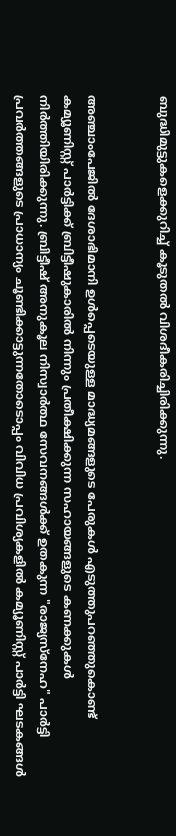ബുദ്ധിമുട്ടുകളെക്കുറിച്ച് കൂടുതൽ വിശദീകരിച്ചിരിക്കുന്നു.


അഞ്ചാംപേജിൽ ദേശാഭിമാനി ഉൾപ്പെടെയുള്ള മാദ്ധ്യമങ്ങളുടെ പേരുകൾ എടുത്തുപറഞ്ഞുകൊണ്ട് കമ്യൂണിസ്റ്റ് പാർട്ടിക്ക് ബ്രിട്ടീഷുകാരിൽ നിന്നും പ്രതീക്ഷിക്കുന്ന സഹായങ്ങളുടെ കണക്കുകൾ നിർത്തിയിരിക്കുന്നു. ബ്രിട്ടീഷ് അനുകൂല നിസ്വാർത്ഥ സേവനങ്ങൾക്ക് ഉതകുന്ന "രാജ്യസ്നേഹ" പാർട്ടി പ്രവർത്തങ്ങളുടെ പ്രാധാന്യം ചൂണ്ടിക്കാട്ടുന്നതോടൊപ്പം വിവിധ പ്രവിശ്യകളിൽ കമ്യൂണിസ്റ്റ് പാർട്ടി ഘടകങ്ങൾ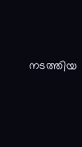നടത്തിയ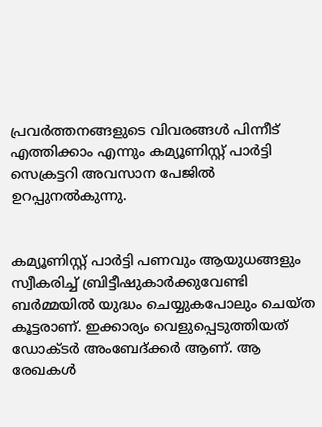പ്രവർത്തനങ്ങളുടെ വിവരങ്ങൾ പിന്നീട് എത്തിക്കാം എന്നും കമ്യൂണിസ്റ്റ് പാർട്ടി സെക്രട്ടറി അവസാന പേജിൽ ഉറപ്പുനൽകുന്നു.


കമ്യൂണിസ്റ്റ് പാർട്ടി പണവും ആയുധങ്ങളും സ്വീകരിച്ച് ബ്രിട്ടീഷുകാർക്കുവേണ്ടി ബർമ്മയിൽ യുദ്ധം ചെയ്യുകപോലും ചെയ്ത കൂട്ടരാണ്. ഇക്കാര്യം വെളുപ്പെടുത്തിയത് ഡോക്ടർ അംബേദ്ക്കർ ആണ്. ആ രേഖകൾ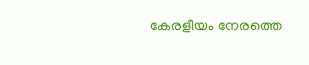കേരളീയം നേരത്തെ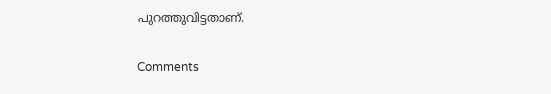പുറത്തുവിട്ടതാണ്.

Comments